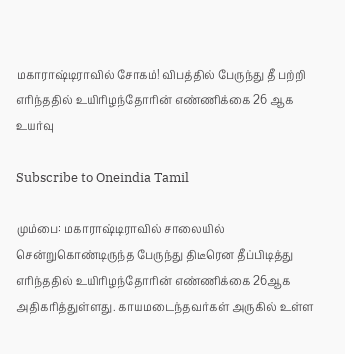மகாராஷ்டிராவில் சோகம்! விபத்தில் பேருந்து தீ பற்றி எரிந்ததில் உயிரிழந்தோரின் எண்ணிக்கை 26 ஆக உயர்வு

Subscribe to Oneindia Tamil

மும்பை: மகாராஷ்டிராவில் சாலையில் சென்றுகொண்டிருந்த பேருந்து திடீரென தீப்பிடித்து எரிந்ததில் உயிரிழந்தோரின் எண்ணிக்கை 26ஆக அதிகரித்துள்ளது. காயமடைந்தவர்கள் அருகில் உள்ள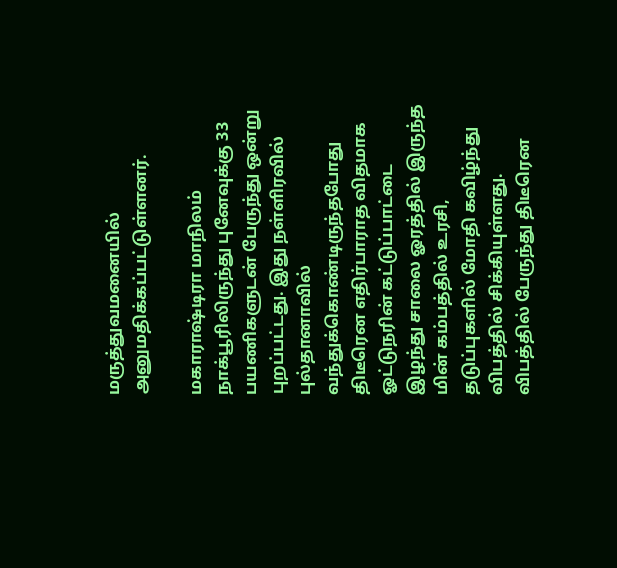மருத்துவமனையில் அனுமதிக்கப்பட்டுள்ளனர்.

மகாராஷ்டிரா மாநிலம் நாக்பூரிலிருந்து புனேவுக்கு 33 பயணிகளுடன் பேருந்து ஒன்று புறப்பட்டது. இது நள்ளிரவில் புல்தானாவில் வந்துக்கொண்டிருந்தபோது திடீரென எதிர்பாராத விதமாக ஓட்டுநரின் கட்டுப்பாட்டை இழந்து சாலை ஓரத்தில் இருந்த மின் கம்பத்தில் உரசி, தடுப்புகளில் மோதி கவிழ்ந்து விபத்தில் சிக்கியுள்ளது. விபத்தில் பேருந்து திடீரென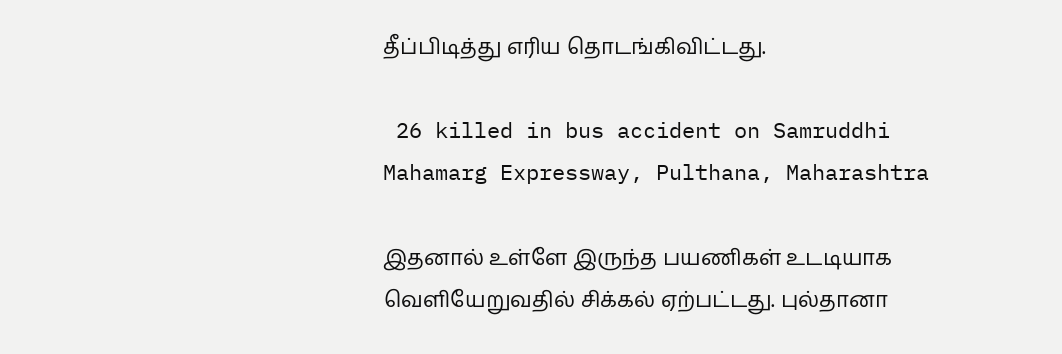தீப்பிடித்து எரிய தொடங்கிவிட்டது.

 26 killed in bus accident on Samruddhi Mahamarg Expressway, Pulthana, Maharashtra

இதனால் உள்ளே இருந்த பயணிகள் உடடியாக வெளியேறுவதில் சிக்கல் ஏற்பட்டது. புல்தானா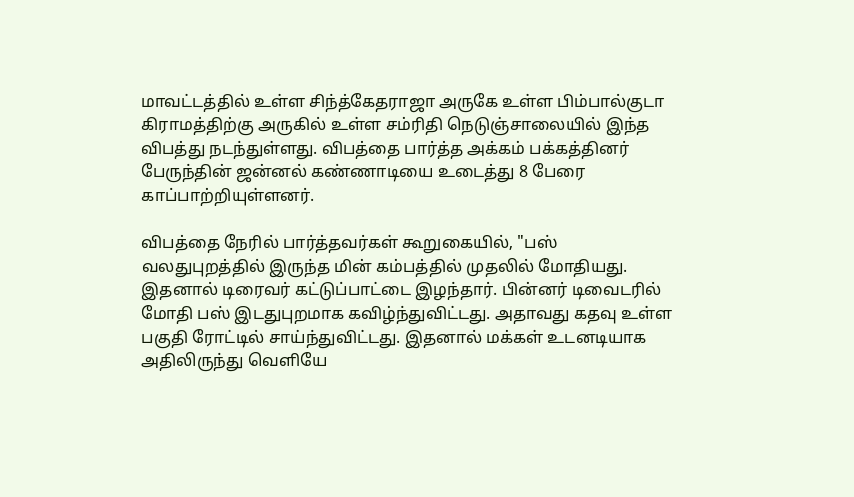மாவட்டத்தில் உள்ள சிந்த்கேதராஜா அருகே உள்ள பிம்பால்குடா கிராமத்திற்கு அருகில் உள்ள சம்ரிதி நெடுஞ்சாலையில் இந்த விபத்து நடந்துள்ளது. விபத்தை பார்த்த அக்கம் பக்கத்தினர் பேருந்தின் ஜன்னல் கண்ணாடியை உடைத்து 8 பேரை காப்பாற்றியுள்ளனர்.

விபத்தை நேரில் பார்த்தவர்கள் கூறுகையில், "பஸ் வலதுபுறத்தில் இருந்த மின் கம்பத்தில் முதலில் மோதியது. இதனால் டிரைவர் கட்டுப்பாட்டை இழந்தார். பின்னர் டிவைடரில் மோதி பஸ் இடதுபுறமாக கவிழ்ந்துவிட்டது. அதாவது கதவு உள்ள பகுதி ரோட்டில் சாய்ந்துவிட்டது. இதனால் மக்கள் உடனடியாக அதிலிருந்து வெளியே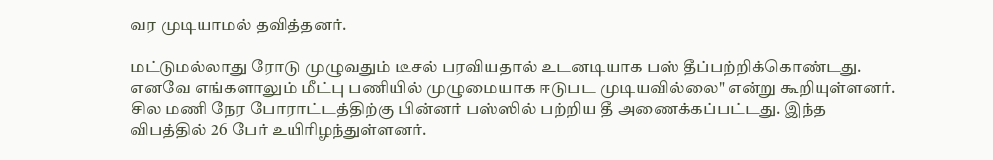வர முடியாமல் தவித்தனர்.

மட்டுமல்லாது ரோடு முழுவதும் டீசல் பரவியதால் உடனடியாக பஸ் தீப்பற்றிக்கொண்டது. எனவே எங்களாலும் மீட்பு பணியில் முழுமையாக ஈடுபட முடியவில்லை" என்று கூறியுள்ளனர். சில மணி நேர போராட்டத்திற்கு பின்னர் பஸ்ஸில் பற்றிய தீ அணைக்கப்பட்டது. இந்த விபத்தில் 26 பேர் உயிரிழந்துள்ளனர்.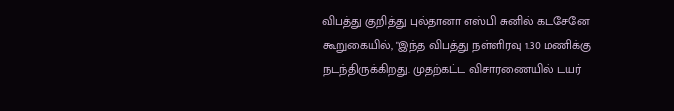விபத்து குறித்து புல்தானா எஸ்பி சுனில் கடசேனே கூறுகையில், "இந்த விபத்து நள்ளிரவு 1.30 மணிக்கு நடந்திருக்கிறது. முதற்கட்ட விசாரணையில் டயர்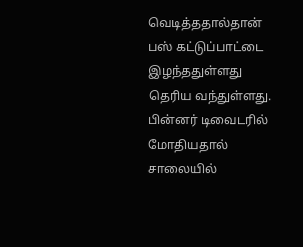வெடித்ததால்தான் பஸ் கட்டுப்பாட்டை இழந்ததுள்ளது தெரிய வந்துள்ளது. பின்னர் டிவைடரில் மோதியதால் சாலையில்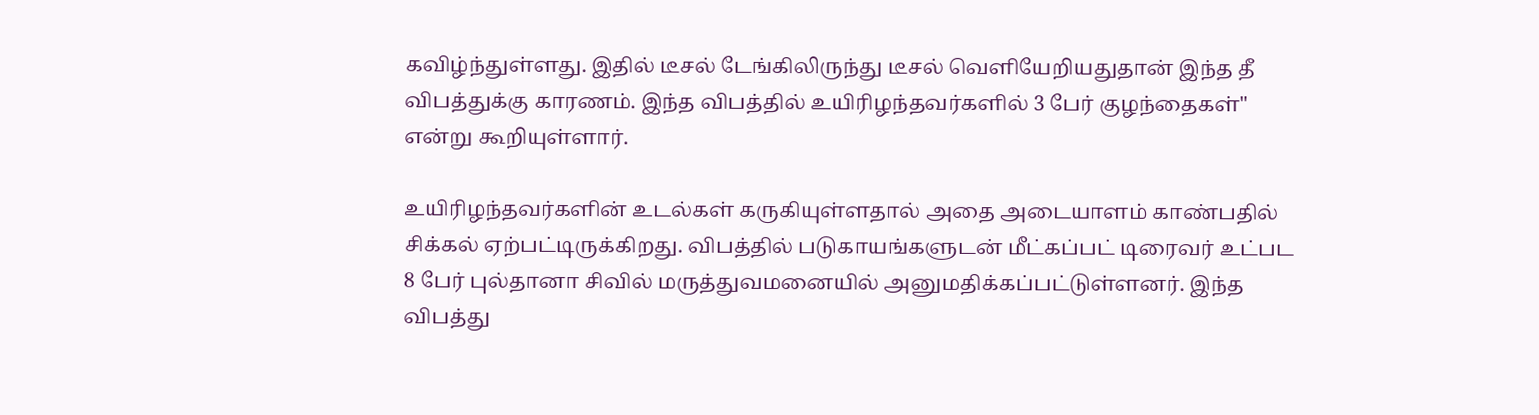கவிழ்ந்துள்ளது. இதில் டீசல் டேங்கிலிருந்து டீசல் வெளியேறியதுதான் இந்த தீ விபத்துக்கு காரணம். இந்த விபத்தில் உயிரிழந்தவர்களில் 3 பேர் குழந்தைகள்" என்று கூறியுள்ளார்.

உயிரிழந்தவர்களின் உடல்கள் கருகியுள்ளதால் அதை அடையாளம் காண்பதில் சிக்கல் ஏற்பட்டிருக்கிறது. விபத்தில் படுகாயங்களுடன் மீட்கப்பட் டிரைவர் உட்பட 8 பேர் புல்தானா சிவில் மருத்துவமனையில் அனுமதிக்கப்பட்டுள்ளனர். இந்த விபத்து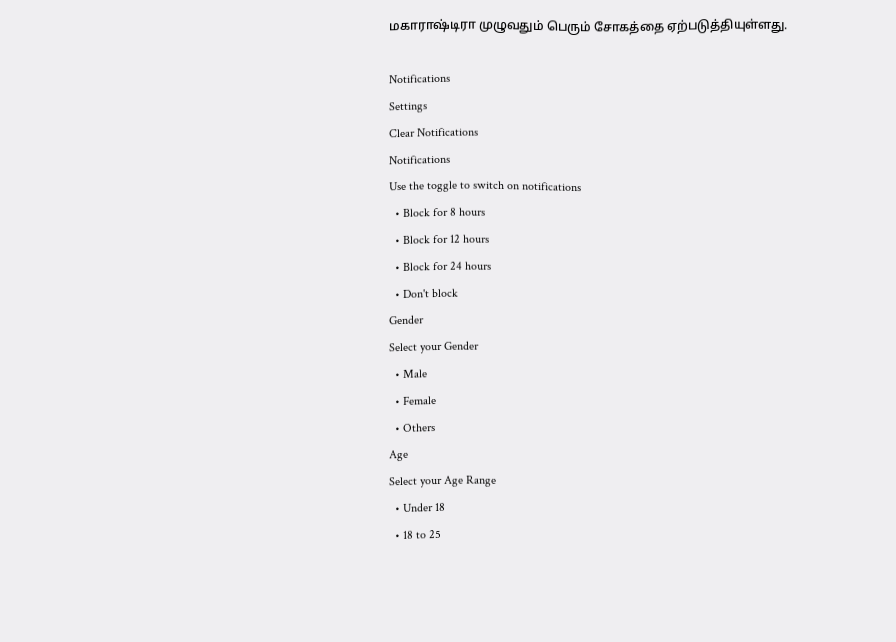மகாராஷ்டிரா முழுவதும் பெரும் சோகத்தை ஏற்படுத்தியுள்ளது.

Notifications
Settings
Clear Notifications
Notifications
Use the toggle to switch on notifications
  • Block for 8 hours
  • Block for 12 hours
  • Block for 24 hours
  • Don't block
Gender
Select your Gender
  • Male
  • Female
  • Others
Age
Select your Age Range
  • Under 18
  • 18 to 25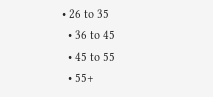• 26 to 35
  • 36 to 45
  • 45 to 55
  • 55+